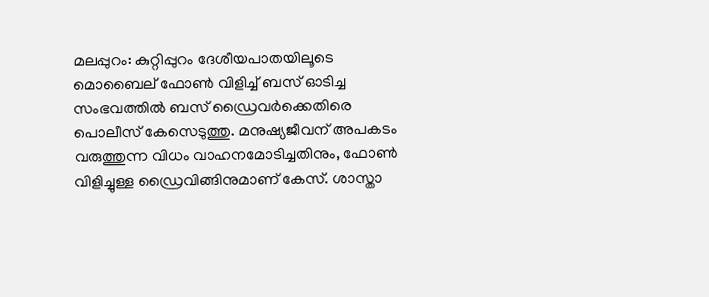മലപ്പുറം: കുറ്റിപ്പുറം ദേശീയപാതയിലൂടെ മൊബൈല് ഫോൺ വിളിച്ച് ബസ് ഓടിച്ച സംഭവത്തിൽ ബസ് ഡ്രൈവർക്കെതിരെ പൊലീസ് കേസെടുത്തു. മനുഷ്യജീവന് അപകടം വരുത്തുന്ന വിധം വാഹനമോടിച്ചതിനും, ഫോൺ വിളിച്ചുള്ള ഡ്രൈവിങ്ങിനുമാണ് കേസ്. ശാസ്താ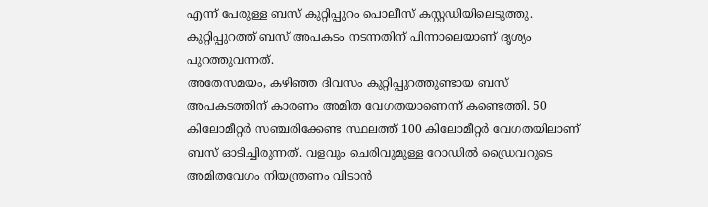എന്ന് പേരുള്ള ബസ് കുറ്റിപ്പുറം പൊലീസ് കസ്റ്റഡിയിലെടുത്തു. കുറ്റിപ്പുറത്ത് ബസ് അപകടം നടന്നതിന് പിന്നാലെയാണ് ദൃശ്യം പുറത്തുവന്നത്.
അതേസമയം, കഴിഞ്ഞ ദിവസം കുറ്റിപ്പുറത്തുണ്ടായ ബസ് അപകടത്തിന് കാരണം അമിത വേഗതയാണെന്ന് കണ്ടെത്തി. 50 കിലോമീറ്റർ സഞ്ചരിക്കേണ്ട സ്ഥലത്ത് 100 കിലോമീറ്റർ വേഗതയിലാണ് ബസ് ഓടിച്ചിരുന്നത്. വളവും ചെരിവുമുള്ള റോഡിൽ ഡ്രൈവറുടെ അമിതവേഗം നിയന്ത്രണം വിടാൻ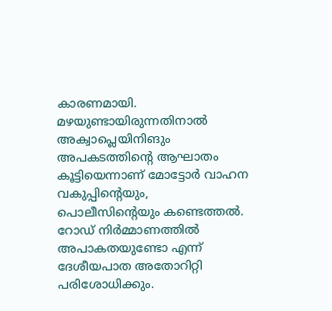കാരണമായി. മഴയുണ്ടായിരുന്നതിനാൽ അക്വാപ്ലെയിനിങും അപകടത്തിൻ്റെ ആഘാതം കൂട്ടിയെന്നാണ് മോട്ടോർ വാഹന വകുപ്പിന്റെയും, പൊലീസിന്റെയും കണ്ടെത്തൽ. റോഡ് നിർമ്മാണത്തിൽ അപാകതയുണ്ടോ എന്ന് ദേശീയപാത അതോറിറ്റി പരിശോധിക്കും.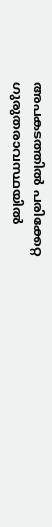അപകടത്തിൽ പരിക്കേറ്റ ഗുരുതരാവസ്ഥയിൽ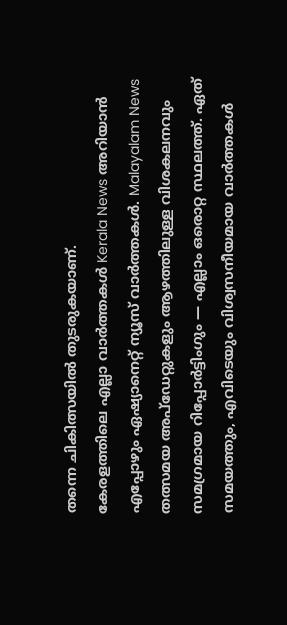തന്നെ ചികിത്സയിൽ തുടരുകയാണ്.
കേരളത്തിലെ എല്ലാ വാർത്തകൾ Kerala News അറിയാൻ എപ്പോഴും ഏഷ്യാനെറ്റ് ന്യൂസ് വാർത്തകൾ. Malayalam News തത്സമയ അപ്ഡേറ്റുകളും ആഴത്തിലുള്ള വിശകലനവും സമഗ്രമായ റിപ്പോർട്ടിംഗും — എല്ലാം ഒരൊറ്റ സ്ഥലത്ത്. ഏത് സമയത്തും, എവിടെയും വിശ്വസനീയമായ വാർത്തകൾ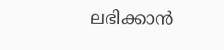ലഭിക്കാൻ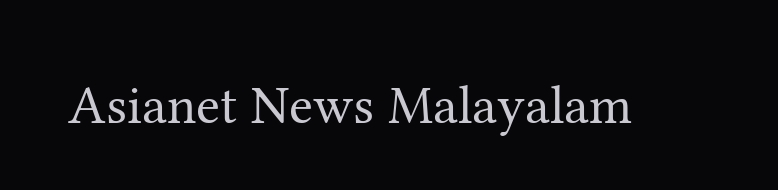Asianet News Malayalam